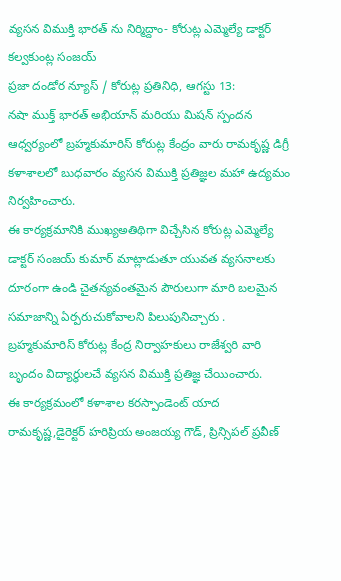వ్యసన విముక్తి భారత్ ను నిర్మిద్దాం- కోరుట్ల ఎమ్మెల్యే డాక్టర్ కల్వకుంట్ల సంజయ్
ప్రజా దండోర న్యూస్ / కోరుట్ల ప్రతినిధి, ఆగస్టు 13:
నషా ముక్త్ భారత్ అభియాన్ మరియు మిషన్ స్పందన ఆధ్వర్యంలో బ్రహ్మకుమారిస్ కోరుట్ల కేంద్రం వారు రామకృష్ణ డిగ్రీ కళాశాలలో బుధవారం వ్యసన విముక్తి ప్రతిజ్ఞల మహా ఉద్యమం నిర్వహించారు.
ఈ కార్యక్రమానికి ముఖ్యఅతిథిగా విచ్చేసిన కోరుట్ల ఎమ్మెల్యే డాక్టర్ సంజయ్ కుమార్ మాట్లాడుతూ యువత వ్యసనాలకు దూరంగా ఉండి చైతన్యవంతమైన పౌరులుగా మారి బలమైన సమాజాన్ని ఏర్పరుచుకోవాలని పిలుపునిచ్చారు . బ్రహ్మకుమారిస్ కోరుట్ల కేంద్ర నిర్వాహకులు రాజేశ్వరి వారి బృందం విద్యార్థులచే వ్యసన విముక్తి ప్రతిజ్ఞ చేయించారు.
ఈ కార్యక్రమంలో కళాశాల కరస్పాండెంట్ యాద రామకృష్ణ,డైరెక్టర్ హరిప్రియ అంజయ్య గౌడ్, ప్రిన్సిపల్ ప్రవీణ్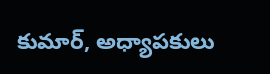కుమార్, అధ్యాపకులు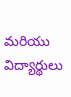మరియు విద్యార్థులు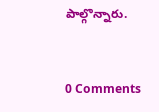పాల్గొన్నారు.


0 Comments